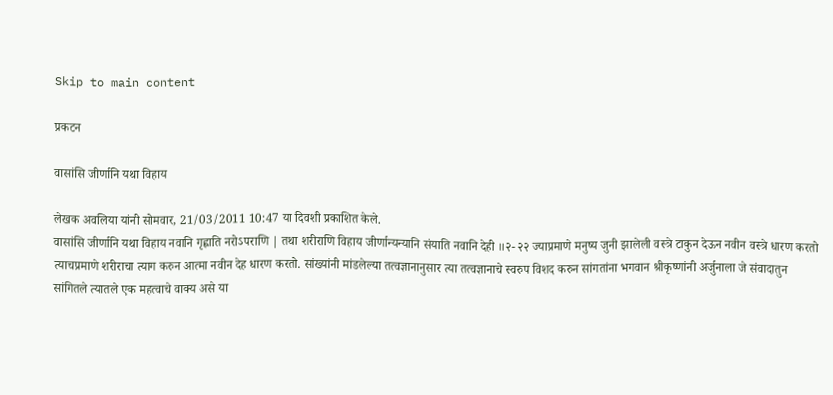Skip to main content

प्रकटन

वासांसि जीर्णानि यथा विहाय

लेखक अवलिया यांनी सोमवार, 21/03/2011 10:47 या दिवशी प्रकाशित केले.
वासांसि जीर्णानि यथा विहाय नवानि गृह्णाति नरोऽपराणि | तथा शरीराणि विहाय जीर्णान्यन्यानि संयाति नवानि देही ॥२- २२ ज्याप्रमाणे मनुष्य जुनी झालेली वस्त्रे टाकुन देऊन नवीन वस्त्रे धारण करतो त्याचप्रमाणे शरीराचा त्याग करुन आत्मा नवीन देह धारण करतो. सांख्यांनी मांडलेल्या तत्वज्ञानानुसार त्या तत्वज्ञानाचे स्वरुप विशद करुन सांगतांना भगवान श्रीकृष्णांनी अर्जुनाला जे संवादातुन सांगितले त्यातले एक महत्वाचे वाक्य असे या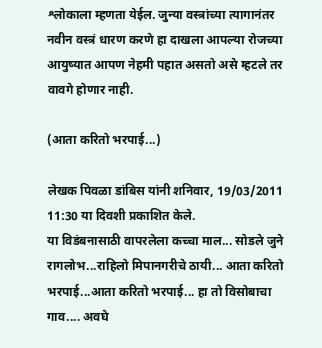श्लोकाला म्हणता येईल. जुन्या वस्त्रांच्या त्यागानंतर नवीन वस्त्रं धारण करणे हा दाखला आपल्या रोजच्या आयुष्यात आपण नेहमी पहात असतो असे म्हटले तर वावगे होणार नाही.

(आता करितो भरपाई...)

लेखक पिवळा डांबिस यांनी शनिवार, 19/03/2011 11:30 या दिवशी प्रकाशित केले.
या विडंबनासाठी वापरलेला कच्चा माल... सोडले जुने रागलोभ...राहिलो मिपानगरीचे ठायी... आता करितो भरपाई...आता करितो भरपाई... हा तो विसोबाचा गाव.... अवघे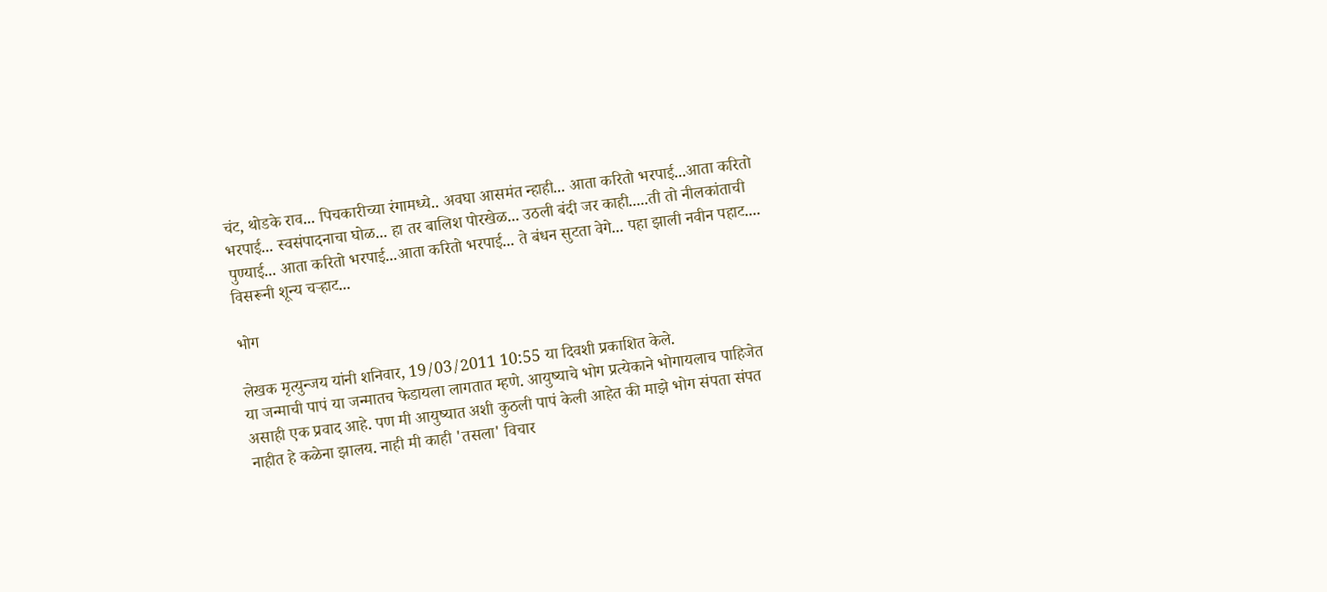चंट, थोडके राव... पिचकारीच्या रंगामध्ये.. अवघा आसमंत न्हाही... आता करितो भरपाई...आता करितो भरपाई... स्वसंपादनाचा घोळ... हा तर बालिश पोरखेळ... उठली बंदी जर काही.....ती तो नीलकांताची पुण्याई... आता करितो भरपाई...आता करितो भरपाई... ते बंधन सुटता वेगे... पहा झाली नवीन पहाट.... विसरूनी शून्य चर्‍हाट...

भोग

लेखक मृत्युन्जय यांनी शनिवार, 19/03/2011 10:55 या दिवशी प्रकाशित केले.
या जन्माची पापं या जन्मातच फेडायला लागतात म्हणे. आयुष्याचे भोग प्रत्येकाने भोगायलाच पाहिजेत असाही एक प्रवाद आहे. पण मी आयुष्यात अशी कुठली पापं केली आहेत की माझे भोग संपता संपत नाहीत हे कळेना झालय. नाही मी काही 'तसला' विचार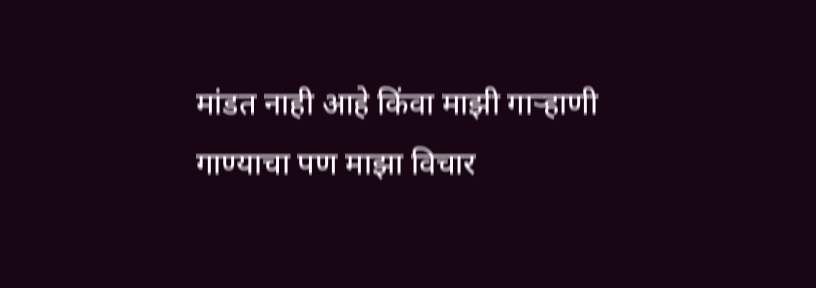मांडत नाही आहे किंवा माझी गार्‍हाणी गाण्याचा पण माझा विचार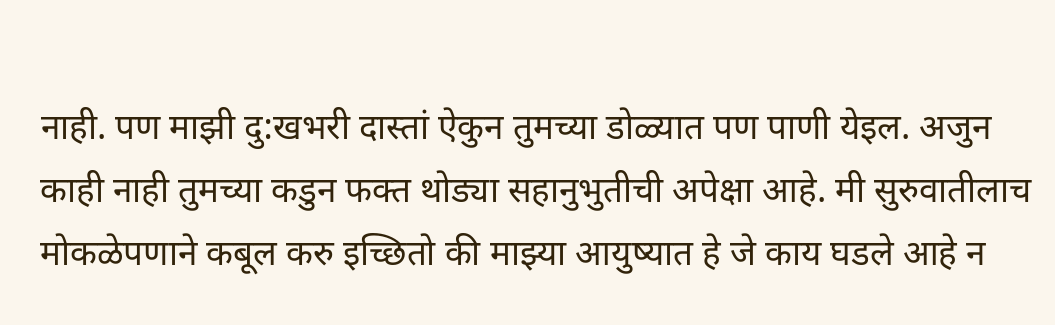नाही. पण माझी दु:खभरी दास्तां ऐकुन तुमच्या डोळ्यात पण पाणी येइल. अजुन काही नाही तुमच्या कडुन फक्त थोड्या सहानुभुतीची अपेक्षा आहे. मी सुरुवातीलाच मोकळेपणाने कबूल करु इच्छितो की माझ्या आयुष्यात हे जे काय घडले आहे न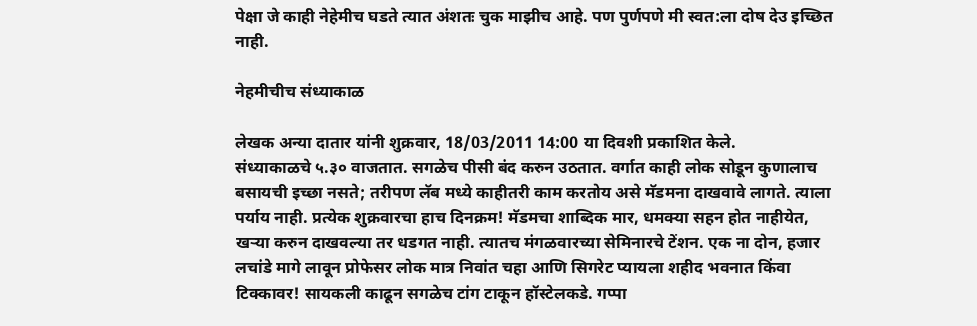पेक्षा जे काही नेहेमीच घडते त्यात अंशतः चुक माझीच आहे. पण पुर्णपणे मी स्वत:ला दोष देउ इच्छित नाही.

नेहमीचीच संध्याकाळ

लेखक अन्या दातार यांनी शुक्रवार, 18/03/2011 14:00 या दिवशी प्रकाशित केले.
संध्याकाळचे ५.३० वाजतात. सगळेच पीसी बंद करुन उठतात. वर्गात काही लोक सोडून कुणालाच बसायची इच्छा नसते; तरीपण लॅब मध्ये काहीतरी काम करतोय असे मॅडमना दाखवावे लागते. त्याला पर्याय नाही. प्रत्येक शुक्रवारचा हाच दिनक्रम! मॅडमचा शाब्दिक मार, धमक्या सहन होत नाहीयेत, खर्‍या करुन दाखवल्या तर धडगत नाही. त्यातच मंगळवारच्या सेमिनारचे टेंशन. एक ना दोन, हजार लचांडे मागे लावून प्रोफेसर लोक मात्र निवांत चहा आणि सिगरेट प्यायला शहीद भवनात किंवा टिक्कावर! सायकली काढून सगळेच टांग टाकून हॉस्टेलकडे. गप्पा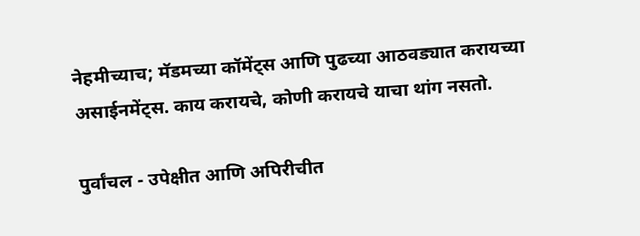नेहमीच्याच; मॅडमच्या कॉमेंट्स आणि पुढच्या आठवड्यात करायच्या असाईनमेंट्स. काय करायचे, कोणी करायचे याचा थांग नसतो.

पुर्वांचल - उपेक्षीत आणि अपिरीचीत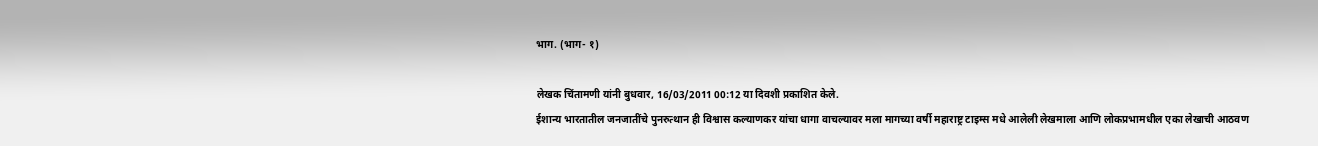भाग. (भाग- १)

लेखक चिंतामणी यांनी बुधवार, 16/03/2011 00:12 या दिवशी प्रकाशित केले.
ईशान्य भारतातील जनजातींचे पुनरुत्थान ही विश्वास कल्याणकर यांचा धागा वाचल्यावर मला मागच्या वर्षी महाराष्ट्र टाइम्स मधे आलेली लेखमाला आणि लोकप्रभामधील एका लेखाची आठवण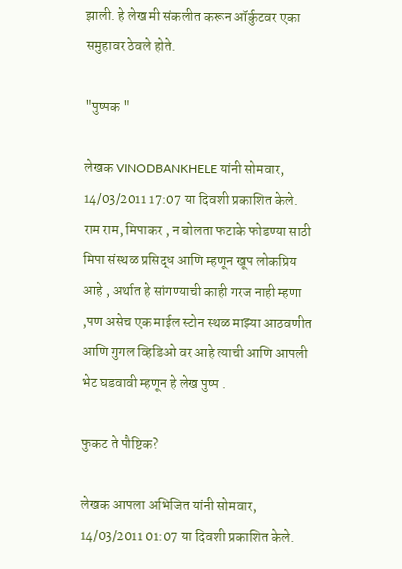झाली. हे लेख मी संकलीत करून ऑर्कुटवर एका समुहावर ठेवले होते.

"पुष्पक "

लेखक VINODBANKHELE यांनी सोमवार, 14/03/2011 17:07 या दिवशी प्रकाशित केले.
राम राम, मिपाकर , न बोलता फटाके फोडण्या साठी मिपा संस्थळ प्रसिद्ध आणि म्हणून खूप लोकप्रिय आहे , अर्थात हे सांगण्याची काही गरज नाही म्हणा ,पण असेच एक माईल स्टोन स्थळ माझ्या आठवणीत आणि गुगल व्हिडिओ वर आहे त्याची आणि आपली भेट घडवावी म्हणून हे लेख पुष्प .

फुकट ते पौष्टिक?

लेखक आपला अभिजित यांनी सोमवार, 14/03/2011 01:07 या दिवशी प्रकाशित केले.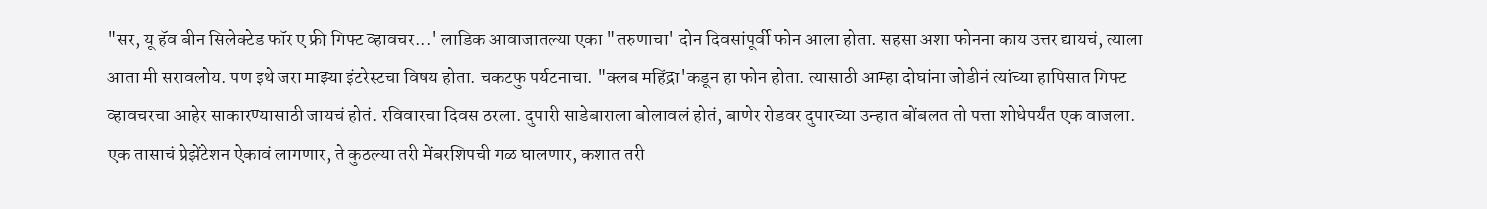"सर, यू हॅव बीन सिलेक्‍टेड फॉर ए फ्री गिफ्ट व्हावचर...' लाडिक आवाजातल्या एका "तरुणाचा' दोन दिवसांपूर्वी फोन आला होता. सहसा अशा फोनना काय उत्तर द्यायचं, त्याला आता मी सरावलोय. पण इथे जरा माझ्या इंटरेस्टचा विषय होता. चकटफु पर्यटनाचा. "क्‍लब महिंद्रा'कडून हा फोन होता. त्यासाठी आम्हा दोघांना जोडीनं त्यांच्या हापिसात गिफ्ट व्हावचरचा आहेर साकारण्यासाठी जायचं होतं. रविवारचा दिवस ठरला. दुपारी साडेबाराला बोलावलं होतं, बाणेर रोडवर दुपारच्या उन्हात बोंबलत तो पत्ता शोधेपर्यंत एक वाजला. एक तासाचं प्रेझेंटेशन ऐकावं लागणार, ते कुठल्या तरी मेंबरशिपची गळ घालणार, कशात तरी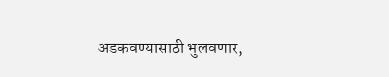अडकवण्यासाठी भुलवणार,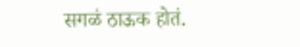सगळं ठाऊक होतं.